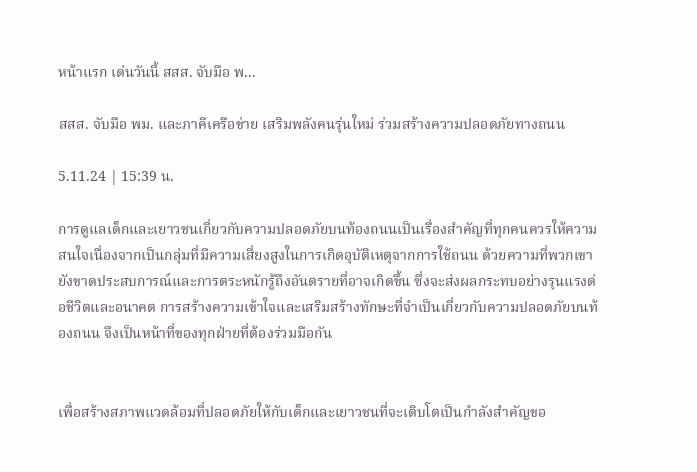หน้าแรก เด่นวันนี้ สสส. จับมือ พ...

สสส. จับมือ พม. และภาคีเครือข่าย เสริมพลังคนรุ่นใหม่ ร่วมสร้างความปลอดภัยทางถนน

5.11.24 | 15:39 น.

การดูแลเด็กและเยาวชนเกี่ยวกับความปลอดภัยบนท้องถนนเป็นเรื่องสำคัญที่ทุกคนควรให้ความสนใจเนื่องจากเป็นกลุ่มที่มีความเสี่ยงสูงในการเกิดอุบัติเหตุจากการใช้ถนน ด้วยความที่พวกเขายังขาดประสบการณ์และการตระหนักรู้ถึงอันตรายที่อาจเกิดขึ้น ซึ่งจะส่งผลกระทบอย่างรุนแรงต่อชีวิตและอนาคต การสร้างความเข้าใจและเสริมสร้างทักษะที่จำเป็นเกี่ยวกับความปลอดภัยบนท้องถนน จึงเป็นหน้าที่ของทุกฝ่ายที่ต้องร่วมมือกัน


เพื่อสร้างสภาพแวดล้อมที่ปลอดภัยให้กับเด็กและเยาวชนที่จะเติบโตเป็นกำลังสำคัญขอ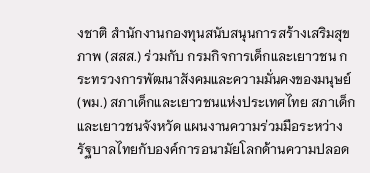งชาติ สำนักงานกองทุนสนับสนุนการสร้างเสริมสุขภาพ (สสส.) ร่วมกับ กรมกิจการเด็กและเยาวชน กระทรวงการพัฒนาสังคมและความมั่นคงของมนุษย์ (พม.) สภาเด็กและเยาวชนแห่งประเทศไทย สภาเด็กและเยาวชนจังหวัด แผนงานความร่วมมือระหว่างรัฐบาลไทยกับองค์การอนามัยโลกด้านความปลอด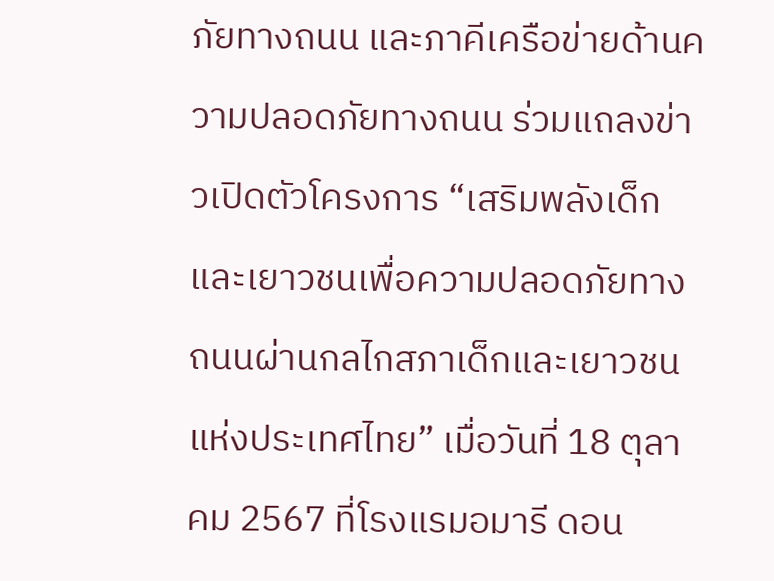ภัยทางถนน และภาคีเครือข่ายด้านความปลอดภัยทางถนน ร่วมแถลงข่าวเปิดตัวโครงการ “เสริมพลังเด็กและเยาวชนเพื่อความปลอดภัยทางถนนผ่านกลไกสภาเด็กและเยาวชนแห่งประเทศไทย” เมื่อวันที่ 18 ตุลาคม 2567 ที่โรงแรมอมารี ดอน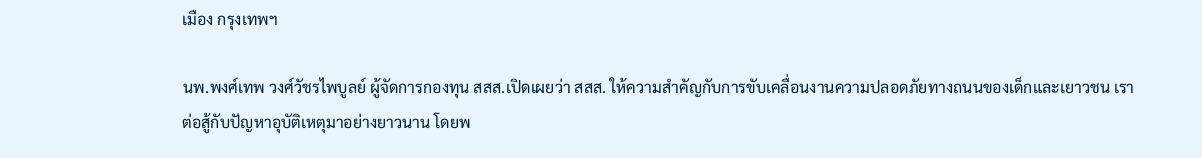เมือง กรุงเทพฯ

นพ.พงศ์เทพ วงศ์วัชรไพบูลย์ ผู้จัดการกองทุน สสส.เปิดเผยว่า สสส. ให้ความสำคัญกับการขับเคลื่อนงานความปลอดภัยทางถนนของเด็กและเยาวชน เราต่อสู้กับปัญหาอุบัติเหตุมาอย่างยาวนาน โดยพ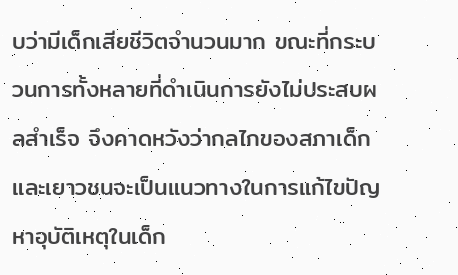บว่ามีเด็กเสียชีวิตจำนวนมาก ขณะที่กระบวนการทั้งหลายที่ดำเนินการยังไม่ประสบผลสำเร็จ จึงคาดหวังว่ากลไกของสภาเด็กและเยาวชนจะเป็นแนวทางในการแก้ไขปัญหาอุบัติเหตุในเด็ก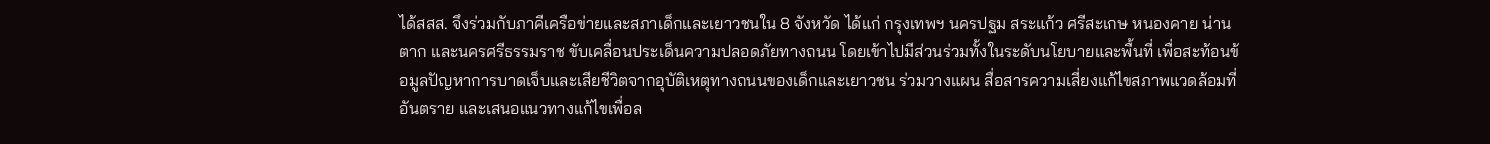ได้สสส. จึงร่วมกับภาคีเครือข่ายและสภาเด็กและเยาวชนใน 8 จังหวัด ได้แก่ กรุงเทพฯ นครปฐม สระแก้ว ศรีสะเกษ หนองคาย น่าน ตาก และนครศรีธรรมราช ขับเคลื่อนประเด็นความปลอดภัยทางถนน โดยเข้าไปมีส่วนร่วมทั้งในระดับนโยบายและพื้นที่ เพื่อสะท้อนข้อมูลปัญหาการบาดเจ็บและเสียชีวิตจากอุบัติเหตุทางถนนของเด็กและเยาวชน ร่วมวางแผน สื่อสารความเสี่ยงแก้ไขสภาพแวดล้อมที่อันตราย และเสนอแนวทางแก้ไขเพื่อล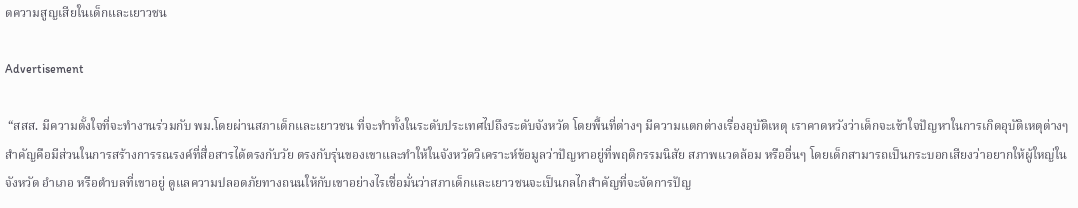ดความสูญเสียในเด็กและเยาวชน

Advertisement

 “สสส. มีความตั้งใจที่จะทำงานร่วมกับ พม.โดยผ่านสภาเด็กและเยาวชน ที่จะทำทั้งในระดับประเทศไปถึงระดับจังหวัด โดยพื้นที่ต่างๆ มีความแตกต่างเรื่องอุบัติเหตุ เราคาดหวังว่าเด็กจะเข้าใจปัญหาในการเกิดอุบัติเหตุต่างๆ สำคัญคือมีส่วนในการสร้างการรณรงค์ที่สื่อสารได้ตรงกับวัย ตรงกับรุ่นของเขาและทำให้ในจังหวัดวิเคราะห์ข้อมูลว่าปัญหาอยู่ที่พฤติกรรมนิสัย สภาพแวดล้อม หรืออื่นๆ โดยเด็กสามารถเป็นกระบอกเสียงว่าอยากให้ผู้ใหญ่ในจังหวัด อำเภอ หรือตำบลที่เขาอยู่ ดูแลความปลอดภัยทางถนนให้กับเขาอย่างไรเชื่อมั่นว่าสภาเด็กและเยาวชนจะเป็นกลไกสำคัญที่จะจัดการปัญ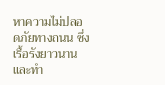หาความไม่ปลอดภัยทางถนน ซึ่งเรื้อรังยาวนานและทำ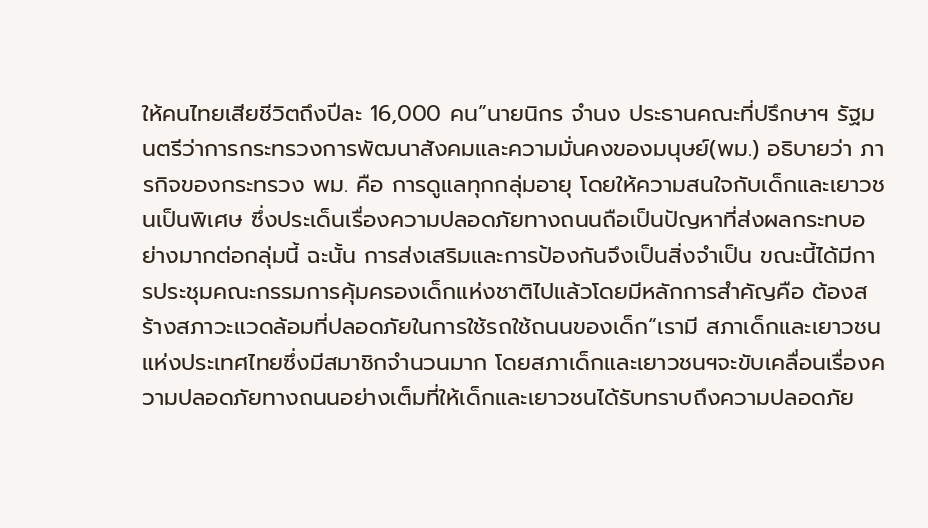ให้คนไทยเสียชีวิตถึงปีละ 16,000 คน”นายนิกร จำนง ประธานคณะที่ปรึกษาฯ รัฐมนตรีว่าการกระทรวงการพัฒนาสังคมและความมั่นคงของมนุษย์(พม.) อธิบายว่า ภารกิจของกระทรวง พม. คือ การดูแลทุกกลุ่มอายุ โดยให้ความสนใจกับเด็กและเยาวชนเป็นพิเศษ ซึ่งประเด็นเรื่องความปลอดภัยทางถนนถือเป็นปัญหาที่ส่งผลกระทบอย่างมากต่อกลุ่มนี้ ฉะนั้น การส่งเสริมและการป้องกันจึงเป็นสิ่งจำเป็น ขณะนี้ได้มีการประชุมคณะกรรมการคุ้มครองเด็กแห่งชาติไปแล้วโดยมีหลักการสำคัญคือ ต้องสร้างสภาวะแวดล้อมที่ปลอดภัยในการใช้รถใช้ถนนของเด็ก“เรามี สภาเด็กและเยาวชนแห่งประเทศไทยซึ่งมีสมาชิกจำนวนมาก โดยสภาเด็กและเยาวชนฯจะขับเคลื่อนเรื่องความปลอดภัยทางถนนอย่างเต็มที่ให้เด็กและเยาวชนได้รับทราบถึงความปลอดภัย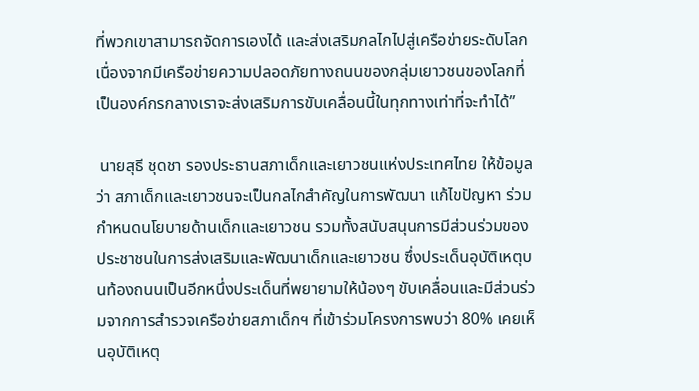ที่พวกเขาสามารถจัดการเองได้ และส่งเสริมกลไกไปสู่เครือข่ายระดับโลก เนื่องจากมีเครือข่ายความปลอดภัยทางถนนของกลุ่มเยาวชนของโลกที่เป็นองค์กรกลางเราจะส่งเสริมการขับเคลื่อนนี้ในทุกทางเท่าที่จะทำได้”

 นายสุธี ชุดชา รองประธานสภาเด็กและเยาวชนแห่งประเทศไทย ให้ข้อมูลว่า สภาเด็กและเยาวชนจะเป็นกลไกสำคัญในการพัฒนา แก้ไขปัญหา ร่วมกำหนดนโยบายด้านเด็กและเยาวชน รวมทั้งสนับสนุนการมีส่วนร่วมของประชาชนในการส่งเสริมและพัฒนาเด็กและเยาวชน ซึ่งประเด็นอุบัติเหตุบนท้องถนนเป็นอีกหนึ่งประเด็นที่พยายามให้น้องๆ ขับเคลื่อนและมีส่วนร่วมจากการสำรวจเครือข่ายสภาเด็กฯ ที่เข้าร่วมโครงการพบว่า 80% เคยเห็นอุบัติเหตุ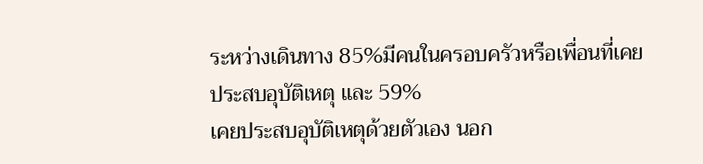ระหว่างเดินทาง 85%มีคนในครอบครัวหรือเพื่อนที่เคยประสบอุบัติเหตุ และ 59%
เคยประสบอุบัติเหตุด้วยตัวเอง นอก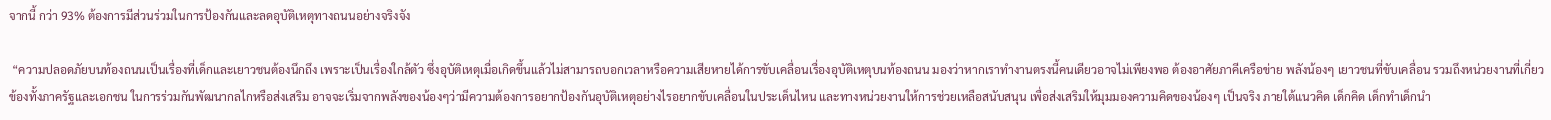จากนี้ กว่า 93% ต้องการมีส่วนร่วมในการป้องกันและลดอุบัติเหตุทางถนนอย่างจริงจัง

 “ความปลอดภัยบนท้องถนนเป็นเรื่องที่เด็กและเยาวชนต้องนึกถึง เพราะเป็นเรื่องใกล้ตัว ซึ่งอุบัติเหตุเมื่อเกิดขึ้นแล้วไม่สามารถบอกเวลาหรือความเสียหายได้การขับเคลื่อนเรื่องอุบัติเหตุบนท้องถนน มองว่าหากเราทำงานตรงนี้คนเดียวอาจไม่เพียงพอ ต้องอาศัยภาคีเครือข่าย พลังน้องๆ เยาวชนที่ขับเคลื่อน รวมถึงหน่วยงานที่เกี่ยวข้องทั้งภาครัฐและเอกชน ในการร่วมกันพัฒนากลไกหรือส่งเสริม อาจจะเริ่มจากพลังของน้องๆว่ามีความต้องการอยากป้องกันอุบัติเหตุอย่างไรอยากขับเคลื่อนในประเด็นไหน และทางหน่วยงานให้การช่วยเหลือสนับสนุน เพื่อส่งเสริมให้มุมมองความคิดของน้องๆ เป็นจริง ภายใต้แนวคิด เด็กคิด เด็กทำเด็กนำ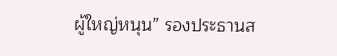ผู้ใหญ่หนุน” รองประธานส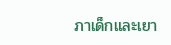ภาเด็กและเยา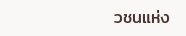วชนแห่ง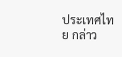ประเทศไทย กล่าว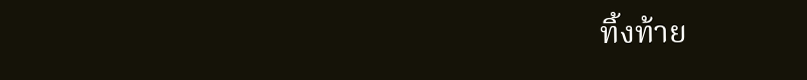ทิ้งท้าย